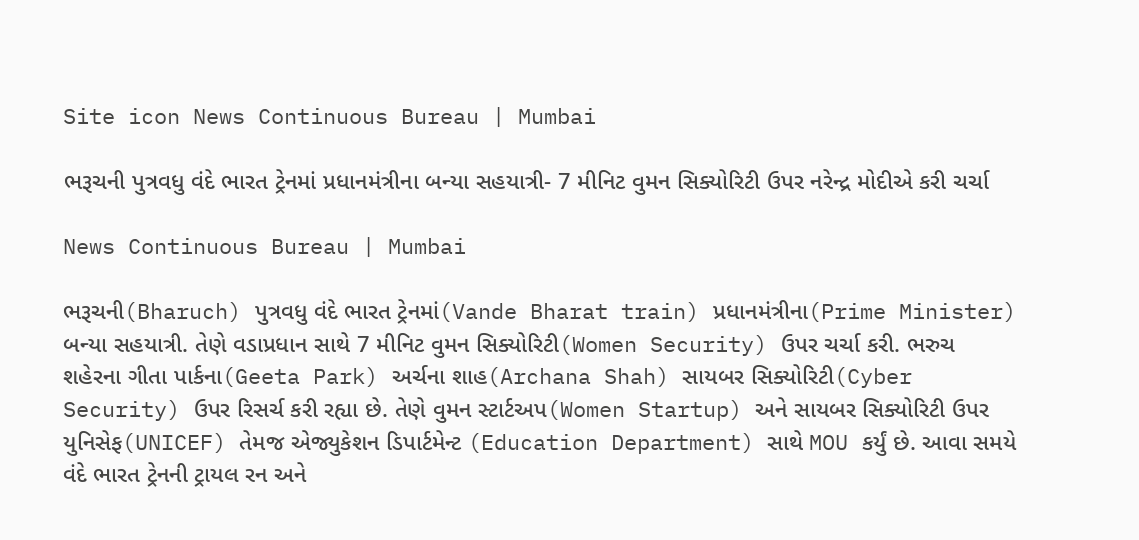Site icon News Continuous Bureau | Mumbai

ભરૂચની પુત્રવધુ વંદે ભારત ટ્રેનમાં પ્રધાનમંત્રીના બન્યા સહયાત્રી- 7 મીનિટ વુમન સિક્યોરિટી ઉપર નરેન્દ્ર મોદીએ કરી ચર્ચા

News Continuous Bureau | Mumbai

ભરૂચની(Bharuch) પુત્રવધુ વંદે ભારત ટ્રેનમાં(Vande Bharat train) પ્રધાનમંત્રીના(Prime Minister) બન્યા સહયાત્રી. તેણે વડાપ્રધાન સાથે 7 મીનિટ વુમન સિક્યોરિટી(Women Security) ઉપર ચર્ચા કરી. ભરુચ શહેરના ગીતા પાર્કના(Geeta Park) અર્ચના શાહ(Archana Shah) સાયબર સિક્યોરિટી(Cyber Security) ઉપર રિસર્ચ કરી રહ્યા છે. તેણે વુમન સ્ટાર્ટઅપ(Women Startup) અને સાયબર સિક્યોરિટી ઉપર યુનિસેફ(UNICEF) તેમજ એજ્યુકેશન ડિપાર્ટમેન્ટ (Education Department) સાથે MOU કર્યું છે. આવા સમયે વંદે ભારત ટ્રેનની ટ્રાયલ રન અને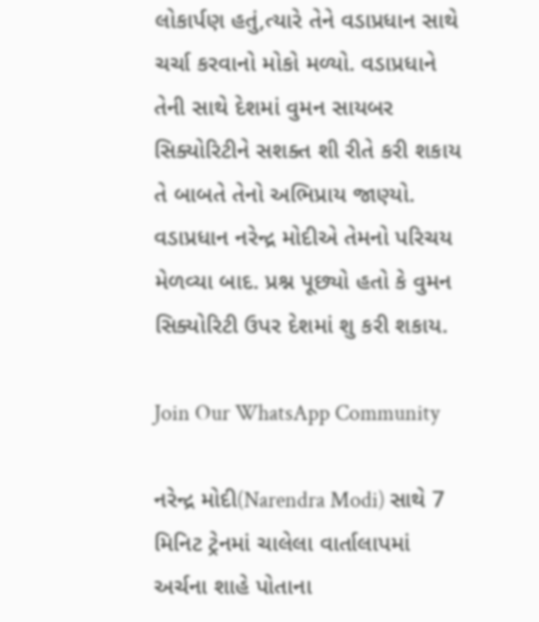લોકાર્પણ હતું,ત્યારે તેને વડાપ્રધાન સાથે ચર્ચા કરવાનો મોકો મળ્યો. વડાપ્રધાને તેની સાથે દેશમાં વુમન સાયબર સિક્યોરિટીને સશક્ત શી રીતે કરી શકાય તે બાબતે તેનો અભિપ્રાય જાણ્યો. વડાપ્રધાન નરેન્દ્ર મોદીએ તેમનો પરિચય મેળવ્યા બાદ. પ્રશ્ન પૂછ્યો હતો કે વુમન સિક્યોરિટી ઉપર દેશમાં શુ કરી શકાય.

Join Our WhatsApp Community

નરેન્દ્ર મોદી(Narendra Modi) સાથે 7 મિનિટ ટ્રેનમાં ચાલેલા વાર્તાલાપમાં અર્ચના શાહે પોતાના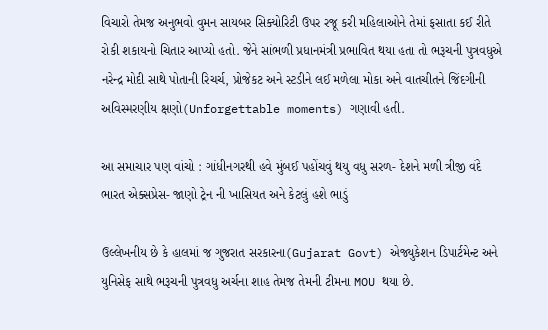વિચારો તેમજ અનુભવો વુમન સાયબર સિક્યોરિટી ઉપર રજૂ કરી મહિલાઓને તેમાં ફસાતા કઈ રીતે રોકી શકાયનો ચિતાર આપ્યો હતો. જેને સાંભળી પ્રધાનમંત્રી પ્રભાવિત થયા હતા તો ભરૂચની પુત્રવધુએ નરેન્દ્ર મોદી સાથે પોતાની રિચર્ચ, પ્રોજેકટ અને સ્ટડીને લઈ મળેલા મોકા અને વાતચીતને જિંદગીની અવિસ્મરણીય ક્ષણો(Unforgettable moments) ગણાવી હતી.

આ સમાચાર પણ વાંચો : ગાંધીનગરથી હવે મુંબઈ પહોંચવું થયુ વધુ સરળ- દેશને મળી ત્રીજી વંદે ભારત એક્સપ્રેસ- જાણો ટ્રેન ની ખાસિયત અને કેટલું હશે ભાડું

ઉલ્લેખનીય છે કે હાલમાં જ ગુજરાત સરકારના(Gujarat Govt) એજ્યુકેશન ડિપાર્ટમેન્ટ અને યુનિસેફ સાથે ભરૂચની પુત્રવધુ અર્ચના શાહ તેમજ તેમની ટીમના MOU થયા છે.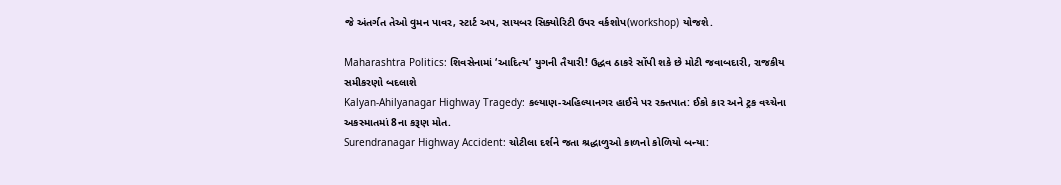જે અંતર્ગત તેઓ વુમન પાવર, સ્ટાર્ટ અપ, સાયબર સિક્યોરિટી ઉપર વર્કશોપ(workshop) યોજશે.

Maharashtra Politics: શિવસેનામાં ‘આદિત્ય’ યુગની તૈયારી! ઉદ્ધવ ઠાકરે સોંપી શકે છે મોટી જવાબદારી, રાજકીય સમીકરણો બદલાશે
Kalyan-Ahilyanagar Highway Tragedy: કલ્યાણ-અહિલ્યાનગર હાઈવે પર રક્તપાત: ઈકો કાર અને ટ્રક વચ્ચેના અકસ્માતમાં 8ના કરૂણ મોત.
Surendranagar Highway Accident: ચોટીલા દર્શને જતા શ્રદ્ધાળુઓ કાળનો કોળિયો બન્યા: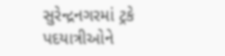સુરેન્દ્રનગરમાં ટ્રકે પદયાત્રીઓને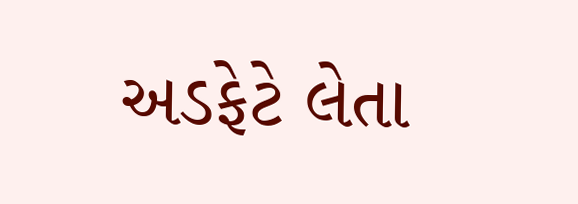અડફેટે લેતા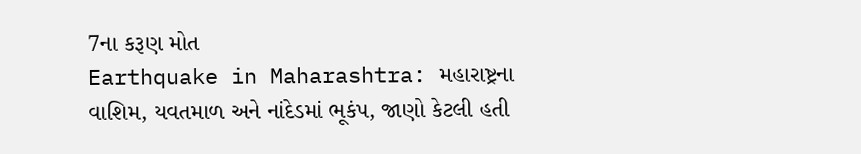7ના કરૂણ મોત
Earthquake in Maharashtra: મહારાષ્ટ્રના વાશિમ, યવતમાળ અને નાંદેડમાં ભૂકંપ, જાણો કેટલી હતી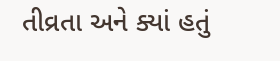તીવ્રતા અને ક્યાં હતું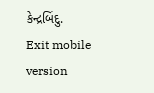કેન્દ્રબિંદુ.
Exit mobile version